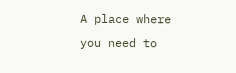A place where you need to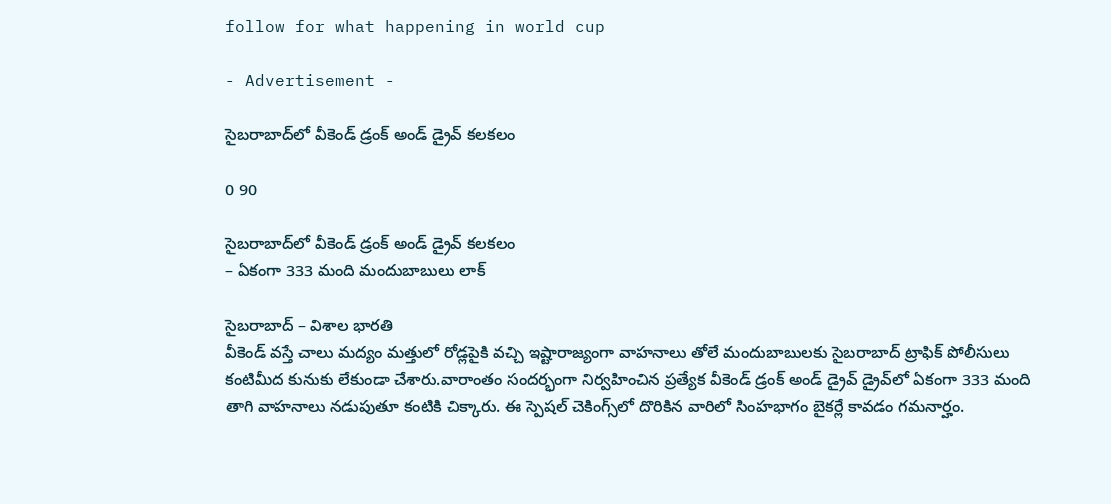follow for what happening in world cup

- Advertisement -

సైబరాబాద్‌లో వీకెండ్ డ్రంక్ అండ్ డ్రైవ్ కలకలం

0 90

సైబరాబాద్‌లో వీకెండ్ డ్రంక్ అండ్ డ్రైవ్ కలకలం
– ఏకంగా 333 మంది మందుబాబులు లాక్

సైబరాబాద్ – విశాల భారతి
వీకెండ్ వస్తే చాలు మద్యం మత్తులో రోడ్లపైకి వచ్చి ఇష్టారాజ్యంగా వాహనాలు తోలే మందుబాబులకు సైబరాబాద్ ట్రాఫిక్ పోలీసులు కంటిమీద కునుకు లేకుండా చేశారు.వారాంతం సందర్భంగా నిర్వహించిన ప్రత్యేక వీకెండ్ డ్రంక్ అండ్ డ్రైవ్ డ్రైవ్‌లో ఏకంగా 333 మంది తాగి వాహనాలు నడుపుతూ కంటికి చిక్కారు. ఈ స్పెషల్ చెకింగ్స్‌లో దొరికిన వారిలో సింహభాగం బైకర్లే కావడం గమనార్హం.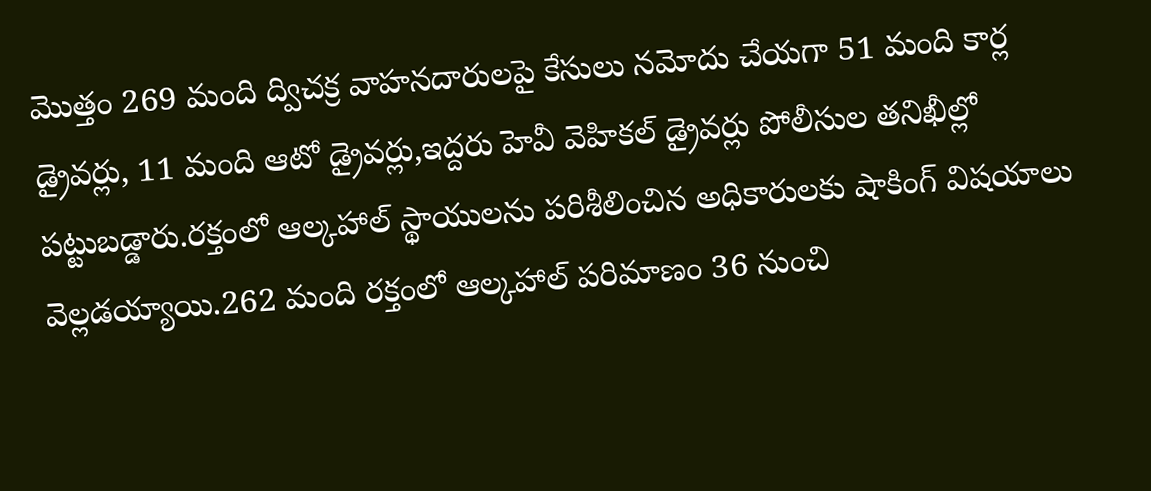మొత్తం 269 మంది ద్విచక్ర వాహనదారులపై కేసులు నమోదు చేయగా 51 మంది కార్ల డ్రైవర్లు, 11 మంది ఆటో డ్రైవర్లు,ఇద్దరు హెవీ వెహికల్ డ్రైవర్లు పోలీసుల తనిఖీల్లో పట్టుబడ్డారు.రక్తంలో ఆల్కహాల్ స్థాయులను పరిశీలించిన అధికారులకు షాకింగ్ విషయాలు వెల్లడయ్యాయి.262 మంది రక్తంలో ఆల్కహాల్ పరిమాణం 36 నుంచి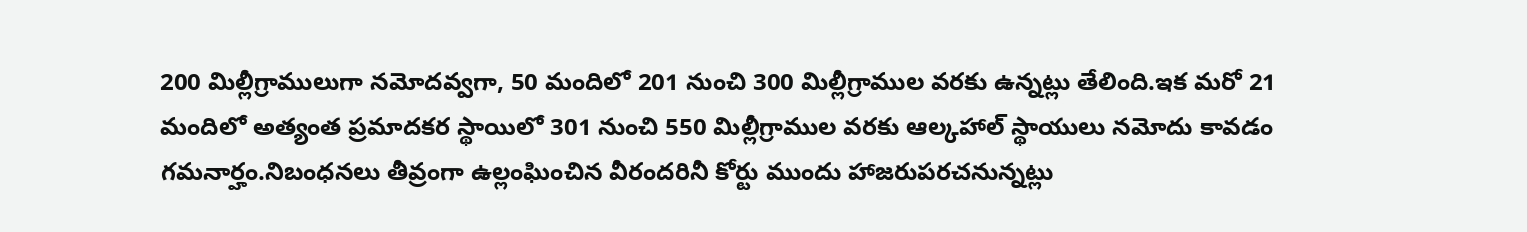200 మిల్లీగ్రాములుగా నమోదవ్వగా, 50 మందిలో 201 నుంచి 300 మిల్లీగ్రాముల వరకు ఉన్నట్లు తేలింది.ఇక మరో 21 మందిలో అత్యంత ప్రమాదకర స్థాయిలో 301 నుంచి 550 మిల్లీగ్రాముల వరకు ఆల్కహాల్ స్థాయులు నమోదు కావడం గమనార్హం.నిబంధనలు తీవ్రంగా ఉల్లంఘించిన వీరందరినీ కోర్టు ముందు హాజరుపరచనున్నట్లు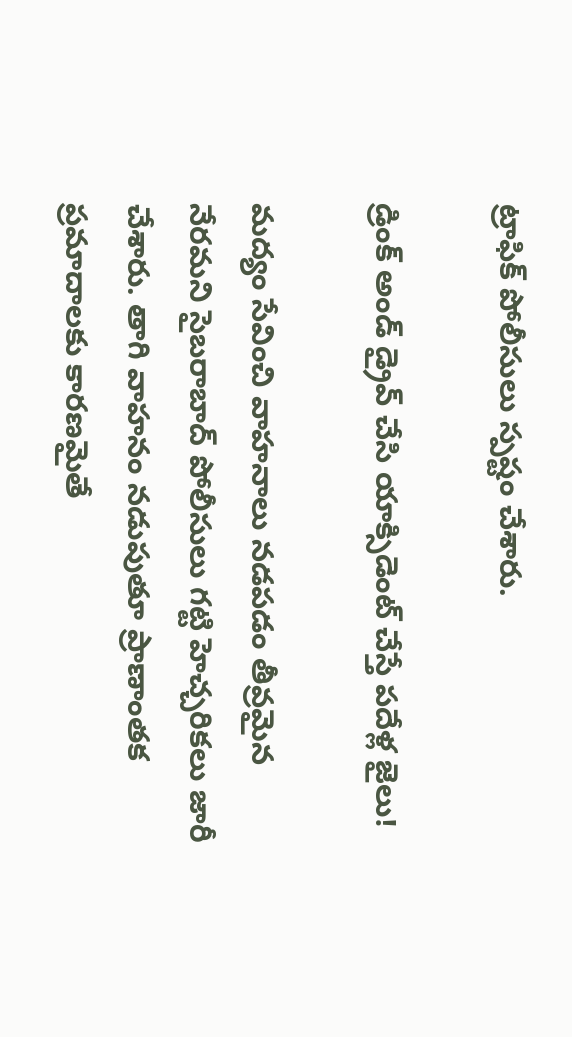ట్రాఫిక్ పోలీసులు స్పష్టం చేశారు.

డ్రింక్ అండ్ డ్రైవ్ చేసి యాక్సిడెంట్ చేస్తే పదేళ్ల జైలు!

మద్యం సేవించి వాహనాలు నడపడం తీవ్రమైన నేరమని సైబరాబాద్ పోలీసులు గట్టి హెచ్చరికలు జారీ చేశారు. తాగి వాహనం నడుపుతూ ప్రాణాంతక ప్రమాదాలకు కారణమైతే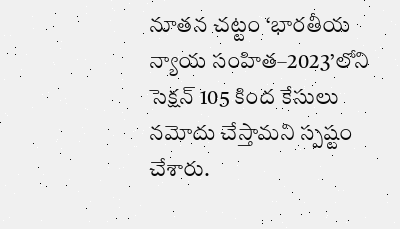నూతన చట్టం ‘భారతీయ న్యాయ సంహిత–2023’లోని సెక్షన్ 105 కింద కేసులు నమోదు చేస్తామని స్పష్టం చేశారు.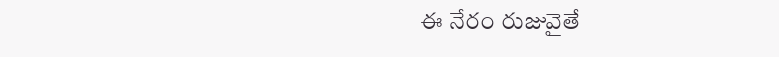ఈ నేరం రుజువైతే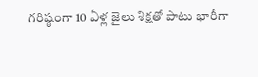గరిష్ఠంగా 10 ఏళ్ల జైలు శిక్షతో పాటు భారీగా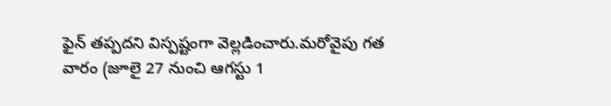ఫైన్ తప్పదని విస్పష్టంగా వెల్లడించారు.మరోవైపు గత వారం (జూలై 27 నుంచి ఆగస్టు 1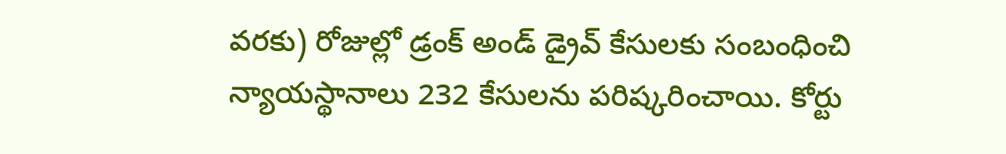వరకు) రోజుల్లో డ్రంక్ అండ్ డ్రైవ్ కేసులకు సంబంధించి న్యాయస్థానాలు 232 కేసులను పరిష్కరించాయి. కోర్టు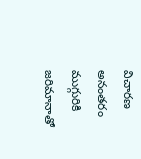విచారణ అనంతరం ముగ్గురికి జరిమానాతో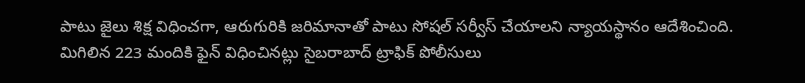పాటు జైలు శిక్ష విధించగా, ఆరుగురికి జరిమానాతో పాటు సోషల్ సర్వీస్ చేయాలని న్యాయస్థానం ఆదేశించింది. మిగిలిన 223 మందికి ఫైన్ విధించినట్లు సైబరాబాద్ ట్రాఫిక్ పోలీసులు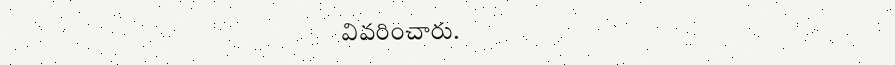వివరించారు.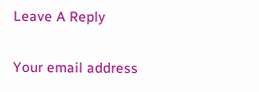Leave A Reply

Your email address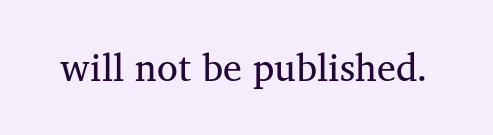will not be published.